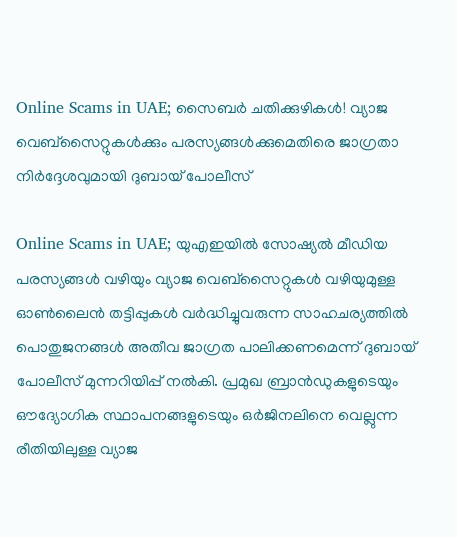Online Scams in UAE; സൈബർ ചതിക്കുഴികൾ! വ്യാജ വെബ്‌സൈറ്റുകൾക്കും പരസ്യങ്ങൾക്കുമെതിരെ ജാഗ്രതാ നിർദ്ദേശവുമായി ദുബായ് പോലീസ്

Online Scams in UAE; യുഎഇയിൽ സോഷ്യൽ മീഡിയ പരസ്യങ്ങൾ വഴിയും വ്യാജ വെബ്‌സൈറ്റുകൾ വഴിയുമുള്ള ഓൺലൈൻ തട്ടിപ്പുകൾ വർദ്ധിച്ചുവരുന്ന സാഹചര്യത്തിൽ പൊതുജനങ്ങൾ അതീവ ജാഗ്രത പാലിക്കണമെന്ന് ദുബായ് പോലീസ് മുന്നറിയിപ്പ് നൽകി. പ്രമുഖ ബ്രാൻഡുകളുടെയും ഔദ്യോഗിക സ്ഥാപനങ്ങളുടെയും ഒർജിനലിനെ വെല്ലുന്ന രീതിയിലുള്ള വ്യാജ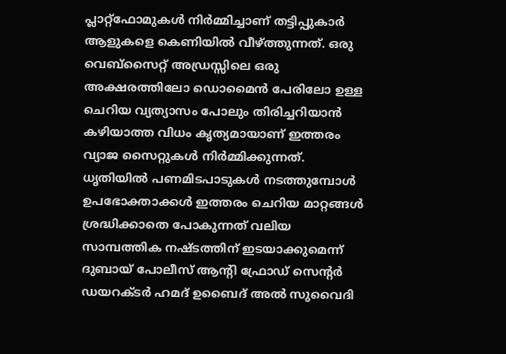പ്ലാറ്റ്‌ഫോമുകൾ നിർമ്മിച്ചാണ് തട്ടിപ്പുകാർ ആളുകളെ കെണിയിൽ വീഴ്ത്തുന്നത്. ഒരു വെബ്‌സൈറ്റ് അഡ്രസ്സിലെ ഒരു അക്ഷരത്തിലോ ഡൊമൈൻ പേരിലോ ഉള്ള ചെറിയ വ്യത്യാസം പോലും തിരിച്ചറിയാൻ കഴിയാത്ത വിധം കൃത്യമായാണ് ഇത്തരം വ്യാജ സൈറ്റുകൾ നിർമ്മിക്കുന്നത്. ധൃതിയിൽ പണമിടപാടുകൾ നടത്തുമ്പോൾ ഉപഭോക്താക്കൾ ഇത്തരം ചെറിയ മാറ്റങ്ങൾ ശ്രദ്ധിക്കാതെ പോകുന്നത് വലിയ സാമ്പത്തിക നഷ്ടത്തിന് ഇടയാക്കുമെന്ന് ദുബായ് പോലീസ് ആന്റി ഫ്രോഡ് സെന്റർ ഡയറക്ടർ ഹമദ് ഉബൈദ് അൽ സുവൈദി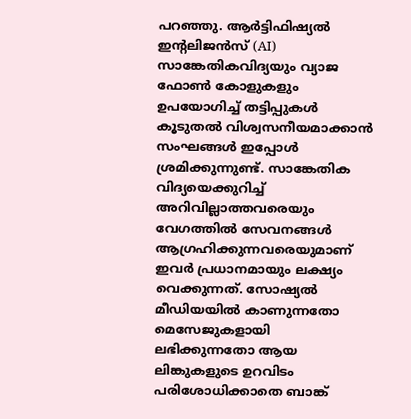പറഞ്ഞു. ആർട്ടിഫിഷ്യൽ ഇൻ്റലിജൻസ് (AI) സാങ്കേതികവിദ്യയും വ്യാജ ഫോൺ കോളുകളും ഉപയോഗിച്ച് തട്ടിപ്പുകൾ കൂടുതൽ വിശ്വസനീയമാക്കാൻ സംഘങ്ങൾ ഇപ്പോൾ ശ്രമിക്കുന്നുണ്ട്. സാങ്കേതിക വിദ്യയെക്കുറിച്ച് അറിവില്ലാത്തവരെയും വേഗത്തിൽ സേവനങ്ങൾ ആഗ്രഹിക്കുന്നവരെയുമാണ് ഇവർ പ്രധാനമായും ലക്ഷ്യം വെക്കുന്നത്. സോഷ്യൽ മീഡിയയിൽ കാണുന്നതോ മെസേജുകളായി ലഭിക്കുന്നതോ ആയ ലിങ്കുകളുടെ ഉറവിടം പരിശോധിക്കാതെ ബാങ്ക്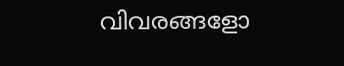വിവരങ്ങളോ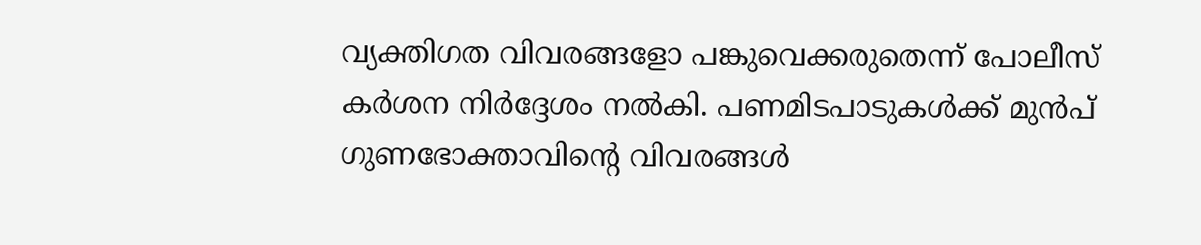വ്യക്തിഗത വിവരങ്ങളോ പങ്കുവെക്കരുതെന്ന് പോലീസ് കർശന നിർദ്ദേശം നൽകി. പണമിടപാടുകൾക്ക് മുൻപ് ഗുണഭോക്താവിന്റെ വിവരങ്ങൾ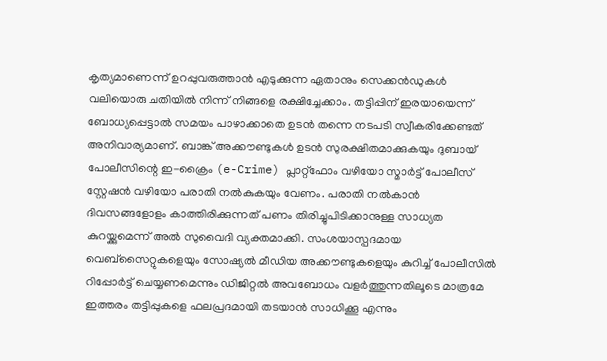കൃത്യമാണെന്ന് ഉറപ്പുവരുത്താൻ എടുക്കുന്ന ഏതാനും സെക്കൻഡുകൾ വലിയൊരു ചതിയിൽ നിന്ന് നിങ്ങളെ രക്ഷിച്ചേക്കാം. തട്ടിപ്പിന് ഇരയായെന്ന് ബോധ്യപ്പെട്ടാൽ സമയം പാഴാക്കാതെ ഉടൻ തന്നെ നടപടി സ്വീകരിക്കേണ്ടത് അനിവാര്യമാണ്. ബാങ്ക് അക്കൗണ്ടുകൾ ഉടൻ സുരക്ഷിതമാക്കുകയും ദുബായ് പോലീസിന്റെ ഇ-ക്രൈം (e-Crime) പ്ലാറ്റ്‌ഫോം വഴിയോ സ്മാർട്ട് പോലീസ് സ്റ്റേഷൻ വഴിയോ പരാതി നൽകുകയും വേണം. പരാതി നൽകാൻ ദിവസങ്ങളോളം കാത്തിരിക്കുന്നത് പണം തിരിച്ചുപിടിക്കാനുള്ള സാധ്യത കുറയ്ക്കുമെന്ന് അൽ സുവൈദി വ്യക്തമാക്കി. സംശയാസ്പദമായ വെബ്‌സൈറ്റുകളെയും സോഷ്യൽ മീഡിയ അക്കൗണ്ടുകളെയും കുറിച്ച് പോലീസിൽ റിപ്പോർട്ട് ചെയ്യണമെന്നും ഡിജിറ്റൽ അവബോധം വളർത്തുന്നതിലൂടെ മാത്രമേ ഇത്തരം തട്ടിപ്പുകളെ ഫലപ്രദമായി തടയാൻ സാധിക്കൂ എന്നും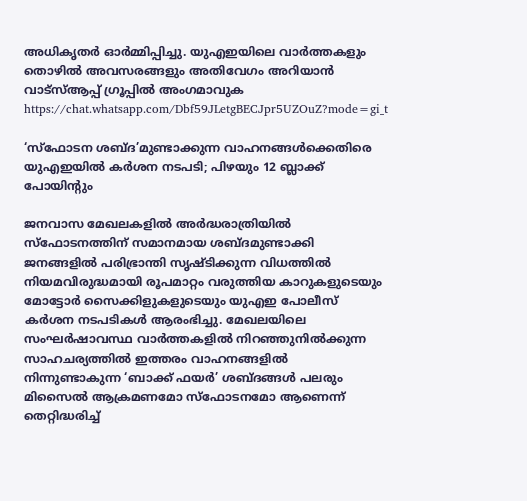അധികൃതർ ഓർമ്മിപ്പിച്ചു. യുഎഇയിലെ വാർത്തകളും തൊഴിൽ അവസരങ്ങളും അതിവേഗം അറിയാൻ വാട്സ്ആപ്പ് ഗ്രൂപ്പിൽ അംഗമാവുക https://chat.whatsapp.com/Dbf59JLetgBECJpr5UZOuZ?mode=gi_t

‘സ്ഫോടന ശബ്ദ’മുണ്ടാക്കുന്ന വാഹനങ്ങൾക്കെതിരെ യുഎഇയിൽ കർശന നടപടി; പിഴയും 12 ബ്ലാക്ക് പോയിന്റും

ജനവാസ മേഖലകളിൽ അർദ്ധരാത്രിയിൽ സ്ഫോടനത്തിന് സമാനമായ ശബ്ദമുണ്ടാക്കി ജനങ്ങളിൽ പരിഭ്രാന്തി സൃഷ്ടിക്കുന്ന വിധത്തിൽ നിയമവിരുദ്ധമായി രൂപമാറ്റം വരുത്തിയ കാറുകളുടെയും മോട്ടോർ സൈക്കിളുകളുടെയും യുഎഇ പോലീസ് കർശന നടപടികൾ ആരംഭിച്ചു. മേഖലയിലെ സംഘർഷാവസ്ഥ വാർത്തകളിൽ നിറഞ്ഞുനിൽക്കുന്ന സാഹചര്യത്തിൽ ഇത്തരം വാഹനങ്ങളിൽ നിന്നുണ്ടാകുന്ന ‘ബാക്ക് ഫയർ’ ശബ്ദങ്ങൾ പലരും മിസൈൽ ആക്രമണമോ സ്ഫോടനമോ ആണെന്ന് തെറ്റിദ്ധരിച്ച്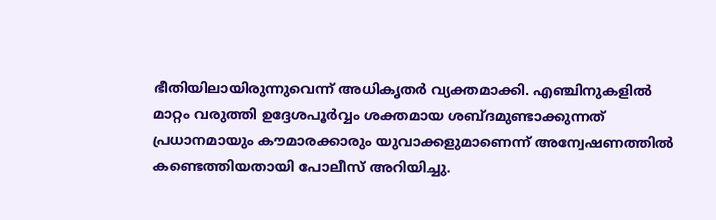ഭീതിയിലായിരുന്നുവെന്ന് അധികൃതർ വ്യക്തമാക്കി. എഞ്ചിനുകളിൽ മാറ്റം വരുത്തി ഉദ്ദേശപൂർവ്വം ശക്തമായ ശബ്ദമുണ്ടാക്കുന്നത് പ്രധാനമായും കൗമാരക്കാരും യുവാക്കളുമാണെന്ന് അന്വേഷണത്തിൽ കണ്ടെത്തിയതായി പോലീസ് അറിയിച്ചു.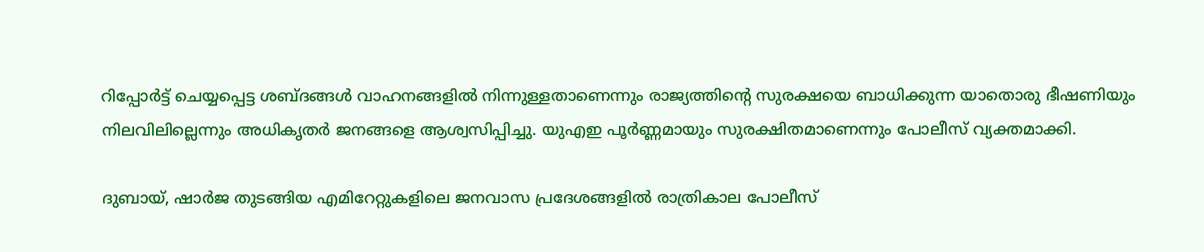റിപ്പോർട്ട് ചെയ്യപ്പെട്ട ശബ്ദങ്ങൾ വാഹനങ്ങളിൽ നിന്നുള്ളതാണെന്നും രാജ്യത്തിന്റെ സുരക്ഷയെ ബാധിക്കുന്ന യാതൊരു ഭീഷണിയും നിലവിലില്ലെന്നും അധികൃതർ ജനങ്ങളെ ആശ്വസിപ്പിച്ചു. യുഎഇ പൂർണ്ണമായും സുരക്ഷിതമാണെന്നും പോലീസ് വ്യക്തമാക്കി.

ദുബായ്, ഷാർജ തുടങ്ങിയ എമിറേറ്റുകളിലെ ജനവാസ പ്രദേശങ്ങളിൽ രാത്രികാല പോലീസ്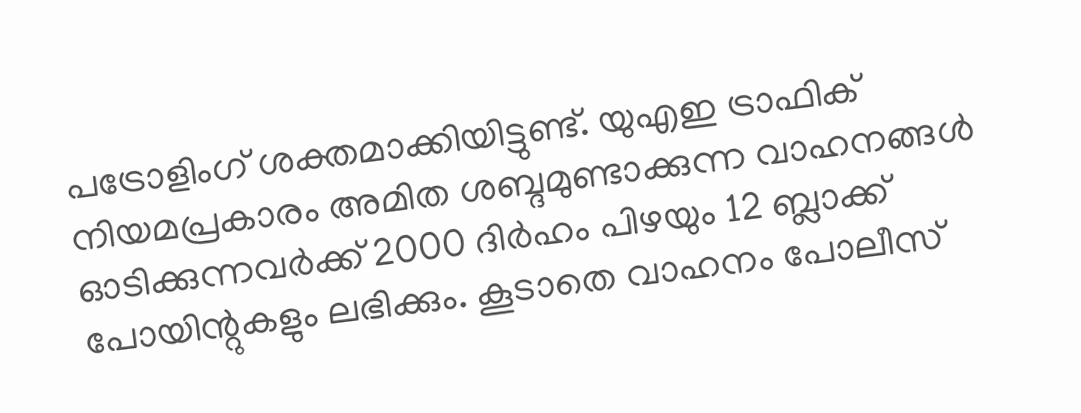പട്രോളിംഗ് ശക്തമാക്കിയിട്ടുണ്ട്. യുഎഇ ട്രാഫിക് നിയമപ്രകാരം അമിത ശബ്ദമുണ്ടാക്കുന്ന വാഹനങ്ങൾ ഓടിക്കുന്നവർക്ക് 2000 ദിർഹം പിഴയും 12 ബ്ലാക്ക് പോയിന്റുകളും ലഭിക്കും. കൂടാതെ വാഹനം പോലീസ്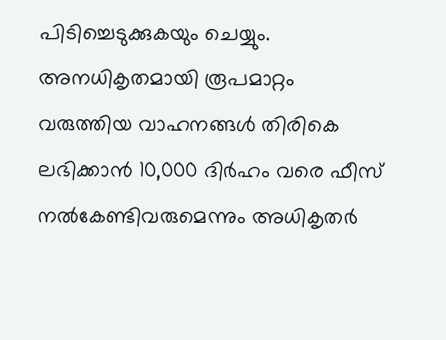പിടിച്ചെടുക്കുകയും ചെയ്യും. അനധികൃതമായി രൂപമാറ്റം വരുത്തിയ വാഹനങ്ങൾ തിരികെ ലഭിക്കാൻ 10,000 ദിർഹം വരെ ഫീസ് നൽകേണ്ടിവരുമെന്നും അധികൃതർ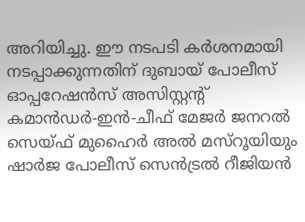അറിയിച്ചു. ഈ നടപടി കർശനമായി നടപ്പാക്കുന്നതിന് ദുബായ് പോലീസ് ഓപ്പറേഷൻസ് അസിസ്റ്റന്റ് കമാൻഡർ-ഇൻ-ചീഫ് മേജർ ജനറൽ സെയ്ഫ് മുഹൈർ അൽ മസ്‌റൂയിയും ഷാർജ പോലീസ് സെൻട്രൽ റീജിയൻ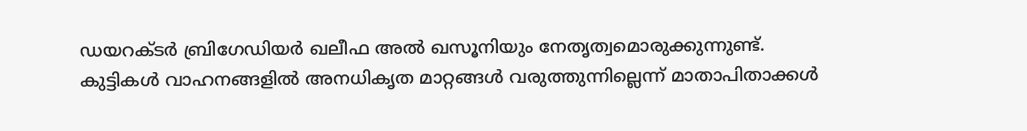ഡയറക്ടർ ബ്രിഗേഡിയർ ഖലീഫ അൽ ഖസൂനിയും നേതൃത്വമൊരുക്കുന്നുണ്ട്. കുട്ടികൾ വാഹനങ്ങളിൽ അനധികൃത മാറ്റങ്ങൾ വരുത്തുന്നില്ലെന്ന് മാതാപിതാക്കൾ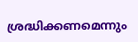ശ്രദ്ധിക്കണമെന്നും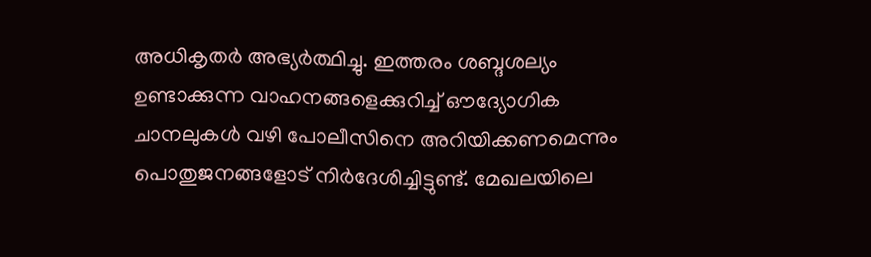അധികൃതർ അഭ്യർത്ഥിച്ചു. ഇത്തരം ശബ്ദശല്യം ഉണ്ടാക്കുന്ന വാഹനങ്ങളെക്കുറിച്ച് ഔദ്യോഗിക ചാനലുകൾ വഴി പോലീസിനെ അറിയിക്കണമെന്നും പൊതുജനങ്ങളോട് നിർദേശിച്ചിട്ടുണ്ട്. മേഖലയിലെ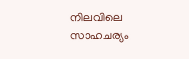നിലവിലെ സാഹചര്യം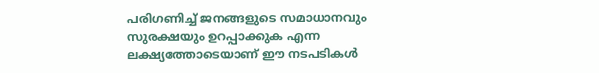പരിഗണിച്ച് ജനങ്ങളുടെ സമാധാനവും സുരക്ഷയും ഉറപ്പാക്കുക എന്ന ലക്ഷ്യത്തോടെയാണ് ഈ നടപടികൾ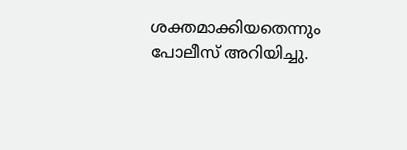ശക്തമാക്കിയതെന്നും പോലീസ് അറിയിച്ചു.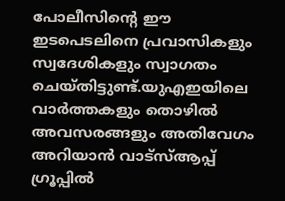പോലീസിന്റെ ഈ ഇടപെടലിനെ പ്രവാസികളും സ്വദേശികളും സ്വാഗതം ചെയ്തിട്ടുണ്ട്.യുഎഇയിലെ വാർത്തകളും തൊഴിൽ അവസരങ്ങളും അതിവേഗം അറിയാൻ വാട്സ്ആപ്പ് ഗ്രൂപ്പിൽ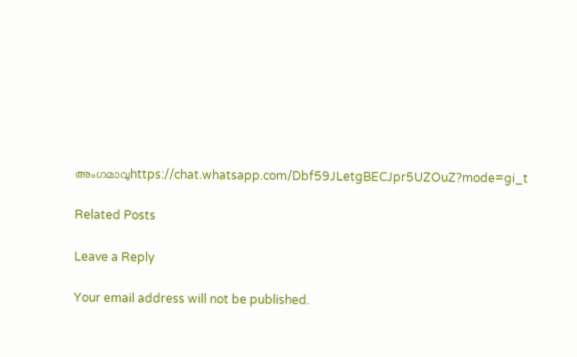അംഗമാവുhttps://chat.whatsapp.com/Dbf59JLetgBECJpr5UZOuZ?mode=gi_t

Related Posts

Leave a Reply

Your email address will not be published.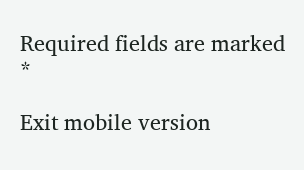Required fields are marked *

Exit mobile version